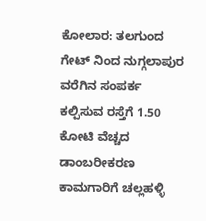ಕೋಲಾರ: ತಲಗುಂದ ಗೇಟ್ ನಿಂದ ನುಗ್ಗಲಾಪುರ ವರೆಗಿನ ಸಂಪರ್ಕ ಕಲ್ಪಿಸುವ ರಸ್ತೆಗೆ 1.50 ಕೋಟಿ ವೆಚ್ಚದ ಡಾಂಬರೀಕರಣ ಕಾಮಗಾರಿಗೆ ಚಲ್ಲಹಳ್ಳಿ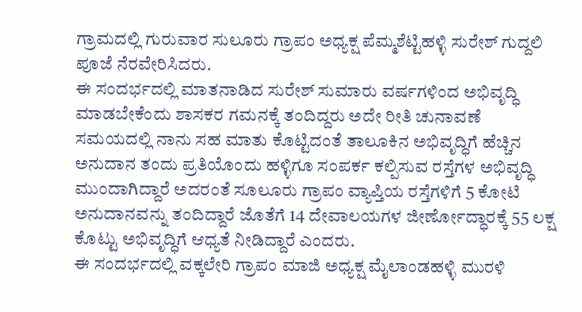ಗ್ರಾಮದಲ್ಲಿ ಗುರುವಾರ ಸುಲೂರು ಗ್ರಾಪಂ ಅಧ್ಯಕ್ಷ ಪೆಮ್ಮಶೆಟ್ಟಿಹಳ್ಳಿ ಸುರೇಶ್ ಗುದ್ದಲಿ ಪೂಜೆ ನೆರವೇರಿಸಿದರು.
ಈ ಸಂದರ್ಭದಲ್ಲಿ ಮಾತನಾಡಿದ ಸುರೇಶ್ ಸುಮಾರು ವರ್ಷಗಳಿಂದ ಅಭಿವೃದ್ಧಿ ಮಾಡಬೇಕೆಂದು ಶಾಸಕರ ಗಮನಕ್ಕೆ ತಂದಿದ್ದರು ಅದೇ ರೀತಿ ಚುನಾವಣೆ ಸಮಯದಲ್ಲಿ ನಾನು ಸಹ ಮಾತು ಕೊಟ್ಟಿದಂತೆ ತಾಲೂಕಿನ ಅಭಿವೃದ್ಧಿಗೆ ಹೆಚ್ಚಿನ ಅನುದಾನ ತಂದು ಪ್ರತಿಯೊಂದು ಹಳ್ಳಿಗೂ ಸಂಪರ್ಕ ಕಲ್ಪಿಸುವ ರಸ್ತೆಗಳ ಅಭಿವೃದ್ಧಿ ಮುಂದಾಗಿದ್ದಾರೆ ಅದರಂತೆ ಸೂಲೂರು ಗ್ರಾಪಂ ವ್ಯಾಪ್ತಿಯ ರಸ್ತೆಗಳಿಗೆ 5 ಕೋಟಿ ಅನುದಾನವನ್ನು ತಂದಿದ್ದಾರೆ ಜೊತೆಗೆ 14 ದೇವಾಲಯಗಳ ಜೀರ್ಣೋದ್ಧಾರಕ್ಕೆ 55 ಲಕ್ಷ ಕೊಟ್ಟು ಅಭಿವೃದ್ಧಿಗೆ ಆಧ್ಯತೆ ನೀಡಿದ್ದಾರೆ ಎಂದರು.
ಈ ಸಂದರ್ಭದಲ್ಲಿ ವಕ್ಕಲೇರಿ ಗ್ರಾಪಂ ಮಾಜಿ ಅಧ್ಯಕ್ಷ ಮೈಲಾಂಡಹಳ್ಳಿ ಮುರಳಿ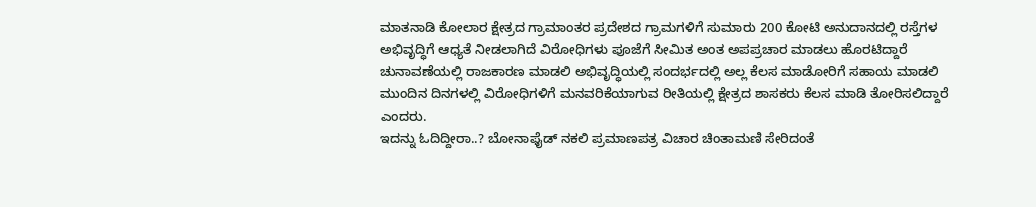ಮಾತನಾಡಿ ಕೋಲಾರ ಕ್ಷೇತ್ರದ ಗ್ರಾಮಾಂತರ ಪ್ರದೇಶದ ಗ್ರಾಮಗಳಿಗೆ ಸುಮಾರು 200 ಕೋಟಿ ಅನುದಾನದಲ್ಲಿ ರಸ್ತೆಗಳ ಅಭಿವೃದ್ಧಿಗೆ ಆಧ್ಯತೆ ನೀಡಲಾಗಿದೆ ವಿರೋಧಿಗಳು ಪೂಜೆಗೆ ಸೀಮಿತ ಅಂತ ಅಪಪ್ರಚಾರ ಮಾಡಲು ಹೊರಟಿದ್ದಾರೆ ಚುನಾವಣೆಯಲ್ಲಿ ರಾಜಕಾರಣ ಮಾಡಲಿ ಅಭಿವೃದ್ಧಿಯಲ್ಲಿ ಸಂದರ್ಭದಲ್ಲಿ ಅಲ್ಲ ಕೆಲಸ ಮಾಡೋರಿಗೆ ಸಹಾಯ ಮಾಡಲಿ ಮುಂದಿನ ದಿನಗಳಲ್ಲಿ ವಿರೋಧಿಗಳಿಗೆ ಮನವರಿಕೆಯಾಗುವ ರೀತಿಯಲ್ಲಿ ಕ್ಷೇತ್ರದ ಶಾಸಕರು ಕೆಲಸ ಮಾಡಿ ತೋರಿಸಲಿದ್ದಾರೆ ಎಂದರು.
ಇದನ್ನು ಓದಿದ್ದೀರಾ..? ಬೋನಾಫೈಡ್ ನಕಲಿ ಪ್ರಮಾಣಪತ್ರ ವಿಚಾರ ಚಿಂತಾಮಣಿ ಸೇರಿದಂತೆ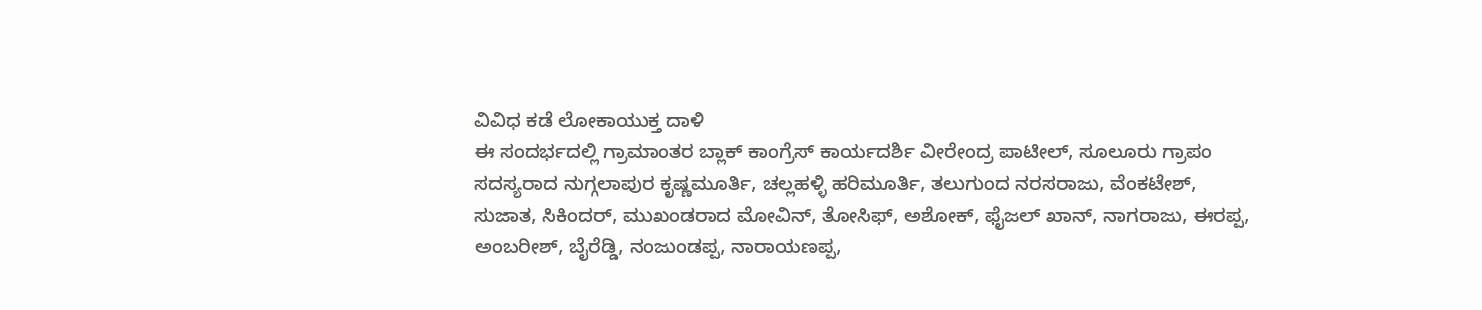ವಿವಿಧ ಕಡೆ ಲೋಕಾಯುಕ್ತ ದಾಳಿ
ಈ ಸಂದರ್ಭದಲ್ಲಿ ಗ್ರಾಮಾಂತರ ಬ್ಲಾಕ್ ಕಾಂಗ್ರೆಸ್ ಕಾರ್ಯದರ್ಶಿ ವೀರೇಂದ್ರ ಪಾಟೀಲ್, ಸೂಲೂರು ಗ್ರಾಪಂ ಸದಸ್ಯರಾದ ನುಗ್ಗಲಾಪುರ ಕೃಷ್ಣಮೂರ್ತಿ, ಚಲ್ಲಹಳ್ಳಿ ಹರಿಮೂರ್ತಿ, ತಲುಗುಂದ ನರಸರಾಜು, ವೆಂಕಟೇಶ್, ಸುಜಾತ, ಸಿಕಿಂದರ್, ಮುಖಂಡರಾದ ಮೋವಿನ್, ತೋಸಿಫ್, ಅಶೋಕ್, ಫೈಜಲ್ ಖಾನ್, ನಾಗರಾಜು, ಈರಪ್ಪ, ಅಂಬರೀಶ್, ಬೈರೆಡ್ಡಿ, ನಂಜುಂಡಪ್ಪ, ನಾರಾಯಣಪ್ಪ,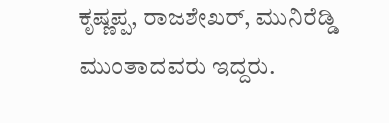ಕೃಷ್ಣಪ್ಪ, ರಾಜಶೇಖರ್, ಮುನಿರೆಡ್ಡಿ ಮುಂತಾದವರು ಇದ್ದರು.